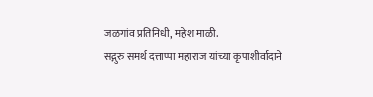जळगांव प्रतिनिधी, महेश माळी.
सद्गुरु समर्थ दत्ताप्पा महाराज यांच्या कृपाशीर्वादाने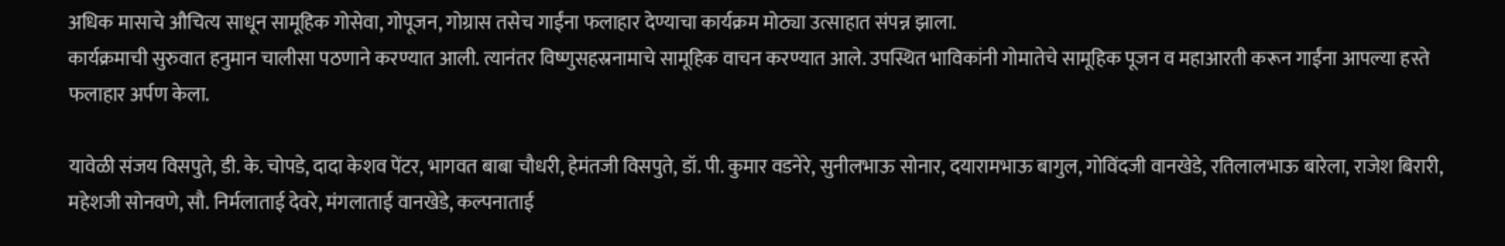अधिक मासाचे औचित्य साधून सामूहिक गोसेवा, गोपूजन, गोग्रास तसेच गाईंना फलाहार देण्याचा कार्यक्रम मोठ्या उत्साहात संपन्न झाला.
कार्यक्रमाची सुरुवात हनुमान चालीसा पठणाने करण्यात आली. त्यानंतर विष्णुसहस्रनामाचे सामूहिक वाचन करण्यात आले. उपस्थित भाविकांनी गोमातेचे सामूहिक पूजन व महाआरती करून गाईंना आपल्या हस्ते फलाहार अर्पण केला.

यावेळी संजय विसपुते, डी. के. चोपडे, दादा केशव पेंटर, भागवत बाबा चौधरी, हेमंतजी विसपुते, डॉ. पी. कुमार वडनेरे, सुनीलभाऊ सोनार, दयारामभाऊ बागुल, गोविंदजी वानखेडे, रतिलालभाऊ बारेला, राजेश बिरारी, महेशजी सोनवणे, सौ. निर्मलाताई देवरे, मंगलाताई वानखेडे, कल्पनाताई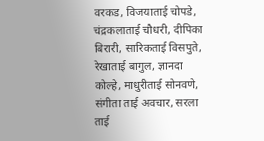वरकड, विजयाताई चोपडे, चंद्रकलाताई चौधरी, दीपिका बिरारी, सारिकताई विसपुते, रेखाताई बागुल, ज्ञानदा कोल्हे, माधुरीताई सोनवणे, संगीता ताई अवचार, सरला ताई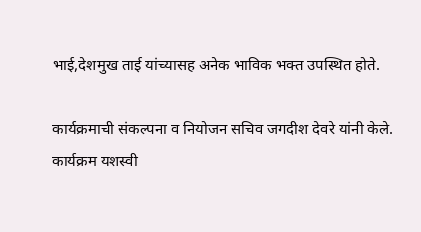भाई,देशमुख ताई यांच्यासह अनेक भाविक भक्त उपस्थित होते.

कार्यक्रमाची संकल्पना व नियोजन सचिव जगदीश देवरे यांनी केले. कार्यक्रम यशस्वी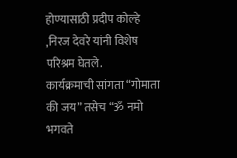होण्यासाठी प्रदीप कोल्हे ,निरज देवरे यांनी विशेष परिश्रम घेतले.
कार्यक्रमाची सांगता “गोमाता की जय” तसेच “ॐ नमो भगवते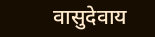वासुदेवाय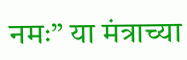नमः” या मंत्राच्या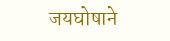जयघोषाने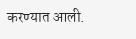करण्यात आली.